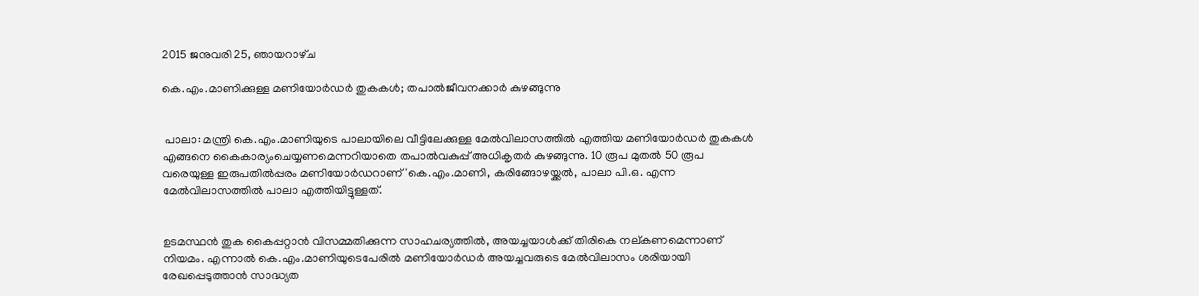2015 ജനുവരി 25, ഞായറാഴ്‌ച

കെ.എം.മാണിക്കുള്ള മണിയോര്‍ഡര്‍ തുകകള്‍; തപാല്‍ജീവനക്കാര്‍ കുഴങ്ങുന്നു


 പാലാ: മന്ത്രി കെ.എം.മാണിയുടെ പാലായിലെ വീട്ടിലേക്കുള്ള മേല്‍വിലാസത്തില്‍ എത്തിയ മണിയോര്‍ഡര്‍ തുകകള്‍ എങ്ങനെ കൈകാര്യംചെയ്യണമെന്നറിയാതെ തപാല്‍വകുപ്പ് അധികൃതര്‍ കുഴങ്ങുന്നു. 10 രൂപ മുതല്‍ 50 രൂപ വരെയുള്ള ഇരുപതില്‍പ്പരം മണിയോര്‍ഡറാണ് 'കെ.എം.മാണി, കരിങ്ങോഴയ്ക്കല്‍, പാലാ പി.ഒ. എന്ന മേല്‍വിലാസത്തില്‍ പാലാ എത്തിയിട്ടുള്ളത്.


ഉടമസ്ഥന്‍ തുക കൈപ്പറ്റാന്‍ വിസമ്മതിക്കുന്ന സാഹചര്യത്തില്‍, അയച്ചയാള്‍ക്ക് തിരികെ നല്കണമെന്നാണ് നിയമം. എന്നാല്‍ കെ.എം.മാണിയുടെപേരില്‍ മണിയോര്‍ഡര്‍ അയച്ചവരുടെ മേല്‍വിലാസം ശരിയായി രേഖപ്പെടുത്താന്‍ സാദ്ധ്യത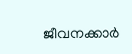ജീവനക്കാര്‍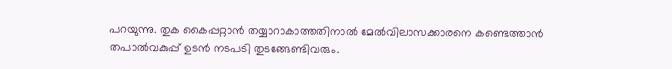പറയുന്നു. തുക കൈപ്പറ്റാന്‍ തയ്യാറാകാത്തതിനാല്‍ മേല്‍വിലാസക്കാരനെ കണ്ടെത്താന്‍ തപാല്‍വകുപ്പ് ഉടന്‍ നടപടി തുടങ്ങേണ്ടിവരും.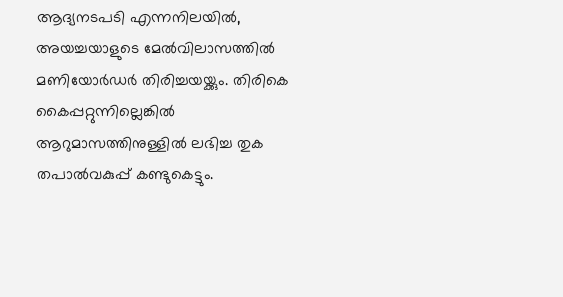ആദ്യനടപടി എന്നനിലയില്‍, അയച്ചയാളുടെ മേല്‍വിലാസത്തില്‍ മണിയോര്‍ഡര്‍ തിരിച്ചയയ്ക്കും. തിരികെ കൈപ്പറ്റുന്നില്ലെങ്കില്‍ ആറുമാസത്തിനുള്ളില്‍ ലഭിച്ച തുക തപാല്‍വകുപ്പ് കണ്ടുകെട്ടും.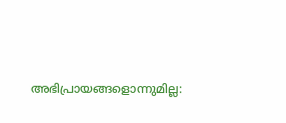അഭിപ്രായങ്ങളൊന്നുമില്ല: